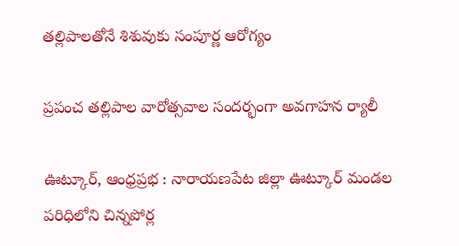తల్లిపాలతోనే శిశువుకు సంపూర్ణ ఆరోగ్యం

ప్రపంచ తల్లిపాల వారోత్సవాల సందర్భంగా అవగాహన ర్యాలీ

ఊట్కూర్, ఆంధ్రప్రభ : నారాయణపేట జిల్లా ఊట్కూర్ మండల పరిధిలోని చిన్నపోర్ల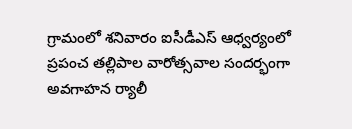గ్రామంలో శనివారం ఐసీడీఎస్ ఆధ్వర్యంలో ప్రపంచ తల్లిపాల వారోత్సవాల సందర్భంగా అవగాహన ర్యాలీ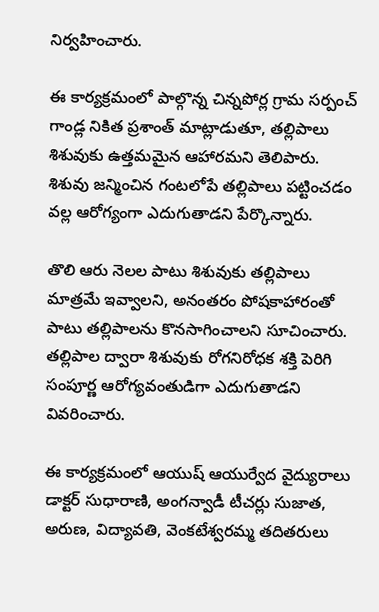నిర్వహించారు.

ఈ కార్యక్రమంలో పాల్గొన్న చిన్నపోర్ల గ్రామ సర్పంచ్ గాండ్ల నికిత ప్రశాంత్ మాట్లాడుతూ, తల్లిపాలు శిశువుకు ఉత్తమమైన ఆహారమని తెలిపారు. శిశువు జన్మించిన గంటలోపే తల్లిపాలు పట్టించడం వల్ల ఆరోగ్యంగా ఎదుగుతాడని పేర్కొన్నారు.

తొలి ఆరు నెలల పాటు శిశువుకు తల్లిపాలు మాత్రమే ఇవ్వాలని, అనంతరం పోషకాహారంతో పాటు తల్లిపాలను కొనసాగించాలని సూచించారు. తల్లిపాల ద్వారా శిశువుకు రోగనిరోధక శక్తి పెరిగి సంపూర్ణ ఆరోగ్యవంతుడిగా ఎదుగుతాడని వివరించారు.

ఈ కార్యక్రమంలో ఆయుష్ ఆయుర్వేద వైద్యురాలు డాక్టర్ సుధారాణి, అంగన్వాడీ టీచర్లు సుజాత, అరుణ, విద్యావతి, వెంకటేశ్వరమ్మ తదితరులు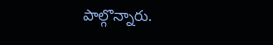పాల్గొన్నారు.